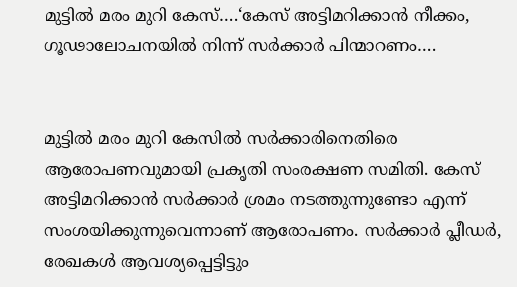മുട്ടില്‍ മരം മുറി കേസ്….‘കേസ് അട്ടിമറിക്കാന്‍ നീക്കം, ഗൂഢാലോചനയില്‍ നിന്ന് സര്‍ക്കാര്‍ പിന്മാറണം….


മുട്ടില്‍ മരം മുറി കേസില്‍ സര്‍ക്കാരിനെതിരെ ആരോപണവുമായി പ്രകൃതി സംരക്ഷണ സമിതി. കേസ് അട്ടിമറിക്കാന്‍ സര്‍ക്കാര്‍ ശ്രമം നടത്തുന്നുണ്ടോ എന്ന് സംശയിക്കുന്നുവെന്നാണ് ആരോപണം. സര്‍ക്കാര്‍ പ്ലീഡര്‍, രേഖകള്‍ ആവശ്യപ്പെട്ടിട്ടും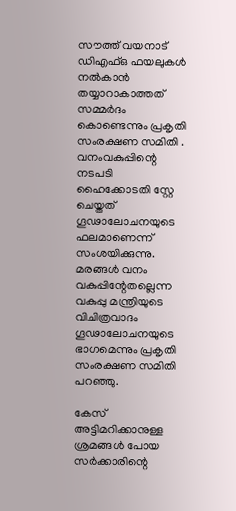സൗത്ത് വയനാട് ഡിഎഫ്ഒ ഫയലുകള്‍ നല്‍കാന്‍ തയ്യാറാകാത്തത് സമ്മര്‍ദം കൊണ്ടെന്നും പ്രകൃതി സംരക്ഷണ സമിതി . വനംവകുപ്പിന്റെ നടപടി ഹൈക്കോടതി സ്റ്റേ ചെയ്തത് ഗൂഢാലോചനയുടെ ഫലമാണെന്ന് സംശയിക്കുന്നു. മരങ്ങള്‍ വനം വകുപ്പിന്റേതല്ലെന്ന വകുപ്പു മന്ത്രിയുടെ വിചിത്രവാദം ഗൂഢാലോചനയുടെ ഭാഗമെന്നും പ്രകൃതി സംരക്ഷണ സമിതി പറഞ്ഞു.

കേസ് അട്ടിമറിക്കാനുള്ള ശ്രമങ്ങള്‍ പോയ സര്‍ക്കാരിന്റെ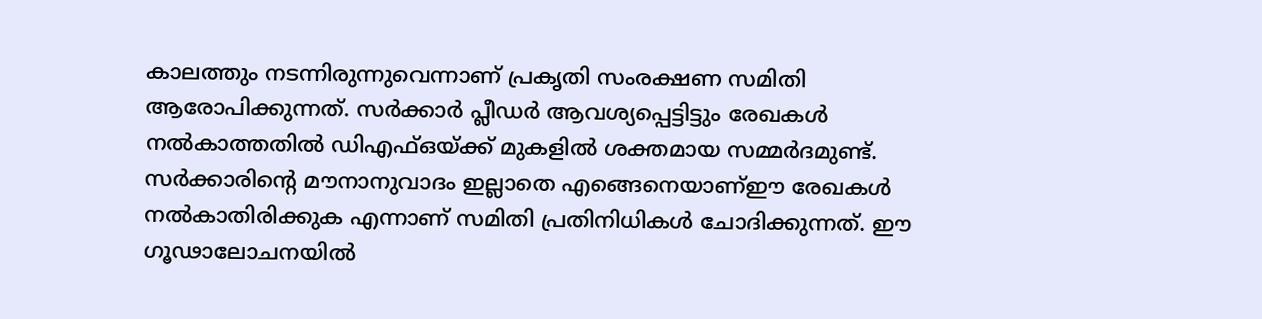കാലത്തും നടന്നിരുന്നുവെന്നാണ് പ്രകൃതി സംരക്ഷണ സമിതി ആരോപിക്കുന്നത്. സര്‍ക്കാര്‍ പ്ലീഡര്‍ ആവശ്യപ്പെട്ടിട്ടും രേഖകള്‍ നല്‍കാത്തതില്‍ ഡിഎഫ്ഒയ്ക്ക് മുകളില്‍ ശക്തമായ സമ്മര്‍ദമുണ്ട്. സര്‍ക്കാരിന്റെ മൗനാനുവാദം ഇല്ലാതെ എങ്ങെനെയാണ്ഈ രേഖകള്‍ നല്‍കാതിരിക്കുക എന്നാണ് സമിതി പ്രതിനിധികള്‍ ചോദിക്കുന്നത്. ഈ ഗൂഢാലോചനയില്‍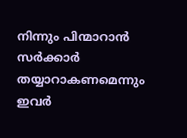നിന്നും പിന്മാറാന്‍ സര്‍ക്കാര്‍ തയ്യാറാകണമെന്നും ഇവര്‍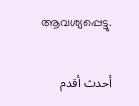ആവശ്യപ്പെട്ടു.

أحدث أقدم